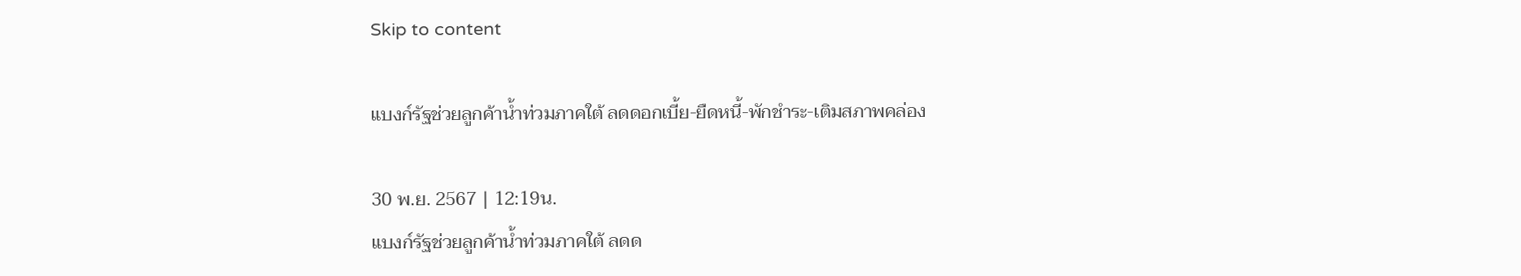Skip to content

แบงก์รัฐช่วยลูกค้าน้ำท่วมภาคใต้ ลดดอกเบี้ย-ยืดหนี้-พักชำระ-เติมสภาพคล่อง

30 พ.ย. 2567 | 12:19น.
แบงก์รัฐช่วยลูกค้าน้ำท่วมภาคใต้ ลดด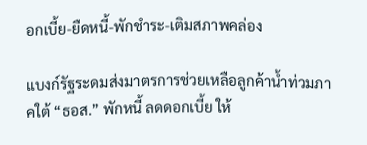อกเบี้ย-ยืดหนี้-พักชำระ-เติมสภาพคล่อง

แบงก์รัฐระดมส่งมาตรการช่วยเหลือลูกค้าน้ำท่วมภาคใต้ “ธอส.” พักหนี้ ลดดอกเบี้ย ให้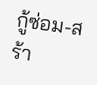กู้ซ่อม-สร้า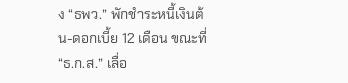ง “ธพว.” พักชำระหนี้เงินต้น-ดอกเบี้ย 12 เดือน ขณะที่ “ธ.ก.ส.” เลื่อ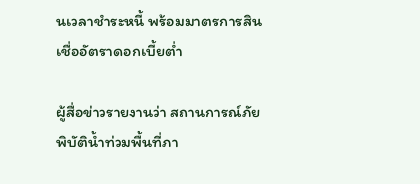นเวลาชำระหนี้ พร้อมมาตรการสินเชื่ออัตราดอกเบี้ยต่ำ

ผู้สื่อข่าวรายงานว่า สถานการณ์ภัยพิบัติน้ำท่วมพื้นที่ภา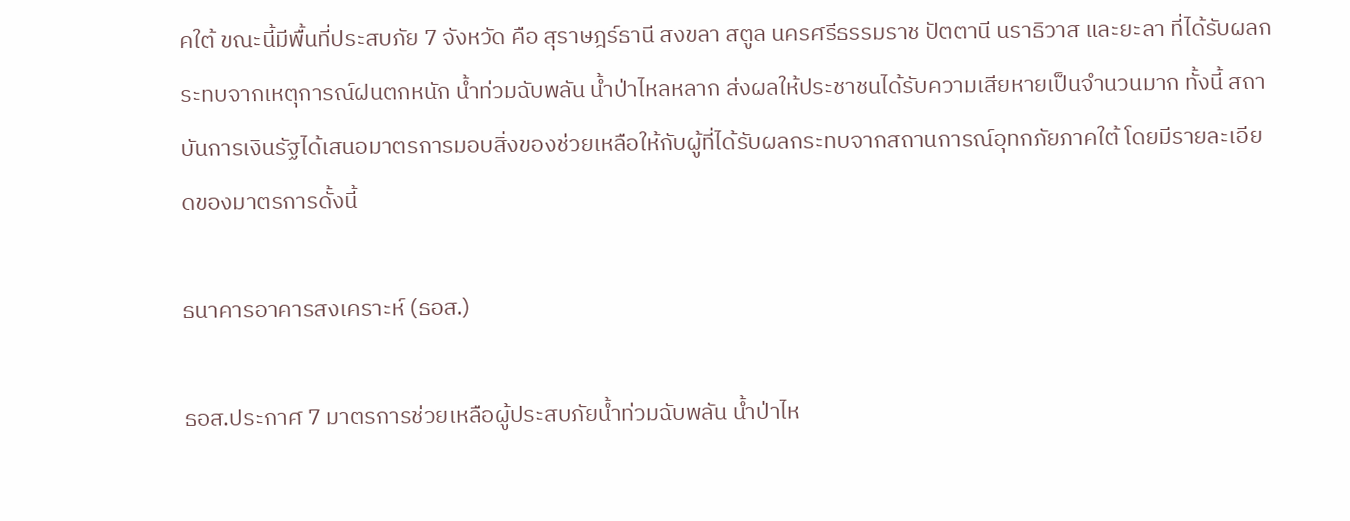คใต้ ขณะนี้มีพื้นที่ประสบภัย 7 จังหวัด คือ สุราษฎร์ธานี สงขลา สตูล นครศรีธรรมราช ปัตตานี นราธิวาส และยะลา ที่ได้รับผลกระทบจากเหตุการณ์ฝนตกหนัก น้ำท่วมฉับพลัน น้ำป่าไหลหลาก ส่งผลให้ประชาชนได้รับความเสียหายเป็นจำนวนมาก ทั้งนี้ สถาบันการเงินรัฐได้เสนอมาตรการมอบสิ่งของช่วยเหลือให้กับผู้ที่ได้รับผลกระทบจากสถานการณ์อุทกภัยภาคใต้ โดยมีรายละเอียดของมาตรการดั้งนี้

ธนาคารอาคารสงเคราะห์ (ธอส.)

ธอส.ประกาศ 7 มาตรการช่วยเหลือผู้ประสบภัยน้ำท่วมฉับพลัน น้ำป่าไห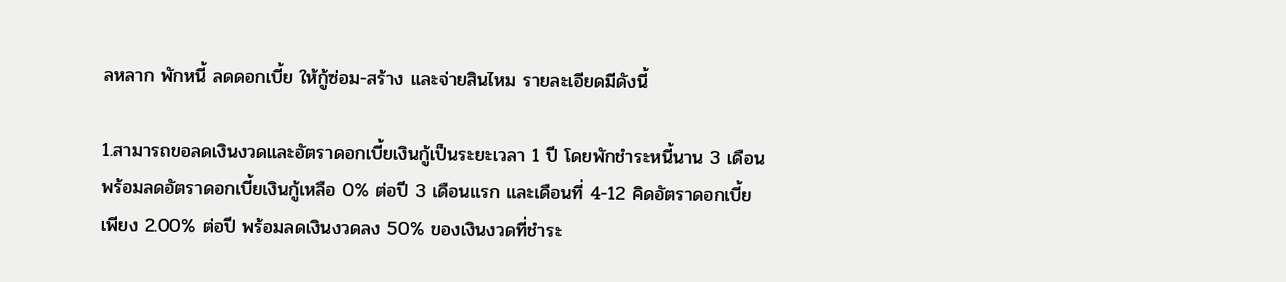ลหลาก พักหนี้ ลดดอกเบี้ย ให้กู้ซ่อม-สร้าง และจ่ายสินไหม รายละเอียดมีดังนี้

1.สามารถขอลดเงินงวดและอัตราดอกเบี้ยเงินกู้เป็นระยะเวลา 1 ปี โดยพักชำระหนี้นาน 3 เดือน พร้อมลดอัตราดอกเบี้ยเงินกู้เหลือ 0% ต่อปี 3 เดือนแรก และเดือนที่ 4-12 คิดอัตราดอกเบี้ยเพียง 2.00% ต่อปี พร้อมลดเงินงวดลง 50% ของเงินงวดที่ชำระ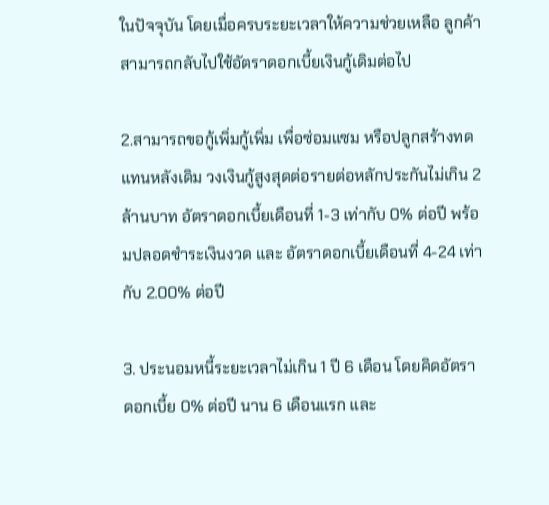ในปัจจุบัน โดยเมื่อครบระยะเวลาให้ความช่วยเหลือ ลูกค้าสามารถกลับไปใช้อัตราดอกเบี้ยเงินกู้เดิมต่อไป

2.สามารถขอกู้เพิ่มกู้เพิ่ม เพื่อซ่อมแซม หรือปลูกสร้างทดแทนหลังเดิม วงเงินกู้สูงสุดต่อรายต่อหลักประกันไม่เกิน 2 ล้านบาท อัตราดอกเบี้ยเดือนที่ 1-3 เท่ากับ 0% ต่อปี พร้อมปลอดชำระเงินงวด และ อัตราดอกเบี้ยเดือนที่ 4-24 เท่ากับ 2.00% ต่อปี

3. ประนอมหนี้ระยะเวลาไม่เกิน 1 ปี 6 เดือน โดยคิดอัตราดอกเบี้ย 0% ต่อปี นาน 6 เดือนแรก และ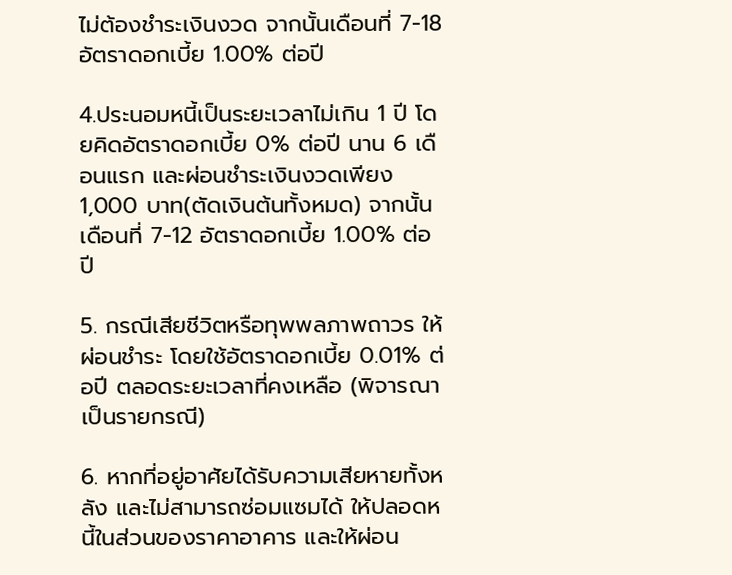ไม่ต้องชำระเงินงวด จากนั้นเดือนที่ 7-18 อัตราดอกเบี้ย 1.00% ต่อปี

4.ประนอมหนี้เป็นระยะเวลาไม่เกิน 1 ปี โดยคิดอัตราดอกเบี้ย 0% ต่อปี นาน 6 เดือนแรก และผ่อนชำระเงินงวดเพียง 1,000 บาท(ตัดเงินต้นทั้งหมด) จากนั้น เดือนที่ 7-12 อัตราดอกเบี้ย 1.00% ต่อปี

5. กรณีเสียชีวิตหรือทุพพลภาพถาวร ให้ผ่อนชำระ โดยใช้อัตราดอกเบี้ย 0.01% ต่อปี ตลอดระยะเวลาที่คงเหลือ (พิจารณาเป็นรายกรณี)

6. หากที่อยู่อาศัยได้รับความเสียหายทั้งหลัง และไม่สามารถซ่อมแซมได้ ให้ปลอดหนี้ในส่วนของราคาอาคาร และให้ผ่อน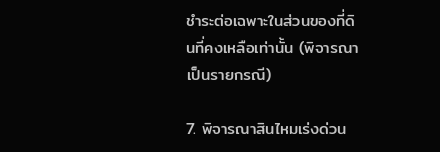ชำระต่อเฉพาะในส่วนของที่ดินที่คงเหลือเท่านั้น (พิจารณาเป็นรายกรณี)

7. พิจารณาสินไหมเร่งด่วน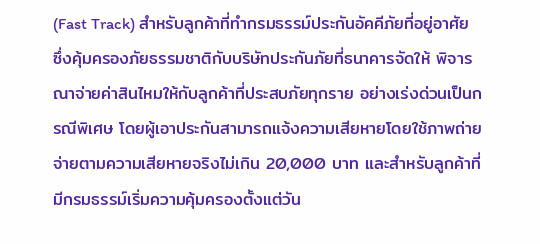(Fast Track) สำหรับลูกค้าที่ทำกรมธรรม์ประกันอัคคีภัยที่อยู่อาศัย ซึ่งคุ้มครองภัยธรรมชาติกับบริษัทประกันภัยที่ธนาคารจัดให้ พิจารณาจ่ายค่าสินไหมให้กับลูกค้าที่ประสบภัยทุกราย อย่างเร่งด่วนเป็นกรณีพิเศษ โดยผู้เอาประกันสามารถแจ้งความเสียหายโดยใช้ภาพถ่าย จ่ายตามความเสียหายจริงไม่เกิน 20,000 บาท และสำหรับลูกค้าที่มีกรมธรรม์เริ่มความคุ้มครองตั้งแต่วัน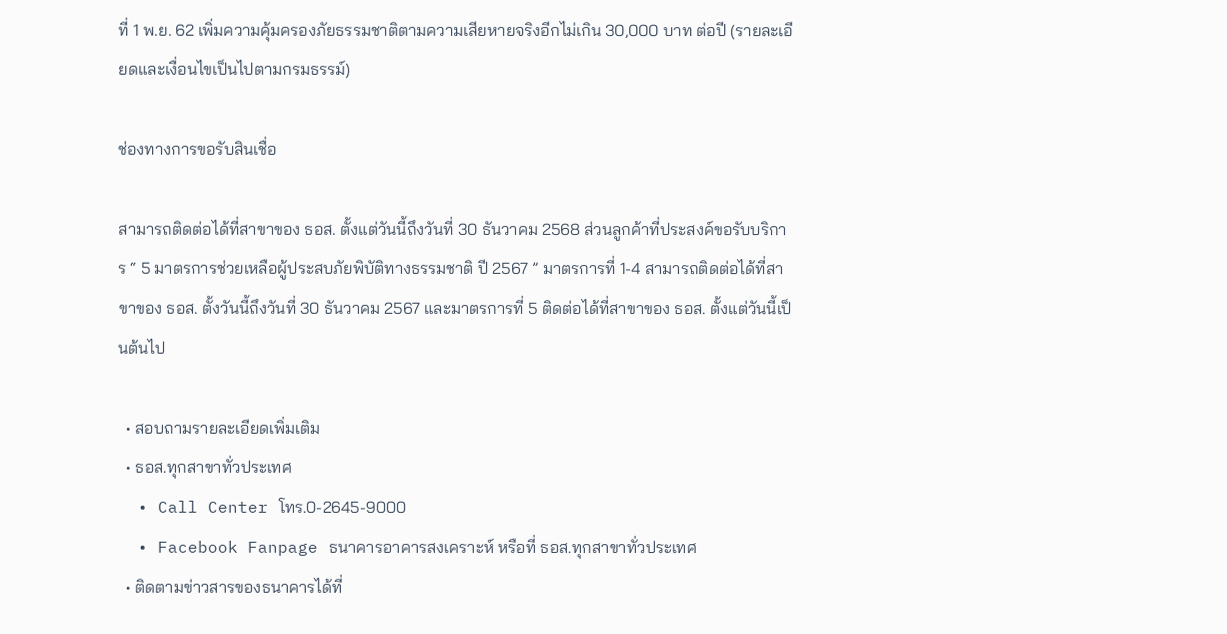ที่ 1 พ.ย. 62 เพิ่มความคุ้มครองภัยธรรมชาติตามความเสียหายจริงอีกไม่เกิน 30,000 บาท ต่อปี (รายละเอียดและเงื่อนไขเป็นไปตามกรมธรรม์)

ช่องทางการขอรับสินเชื่อ

สามารถติดต่อได้ที่สาขาของ ธอส. ตั้งแต่วันนี้ถึงวันที่ 30 ธันวาคม 2568 ส่วนลูกค้าที่ประสงค์ขอรับบริการ “ 5 มาตรการช่วยเหลือผู้ประสบภัยพิบัติทางธรรมชาติ ปี 2567 ” มาตรการที่ 1-4 สามารถติดต่อได้ที่สาขาของ ธอส. ตั้งวันนี้ถึงวันที่ 30 ธันวาคม 2567 และมาตรการที่ 5 ติดต่อได้ที่สาขาของ ธอส. ตั้งแต่วันนี้เป็นต้นไป

  • สอบถามรายละเอียดเพิ่มเติม
  • ธอส.ทุกสาขาทั่วประเทศ
  • Call Center โทร.0-2645-9000
  • Facebook Fanpage ธนาคารอาคารสงเคราะห์ หรือที่ ธอส.ทุกสาขาทั่วประเทศ
  • ติดตามข่าวสารของธนาคารได้ที่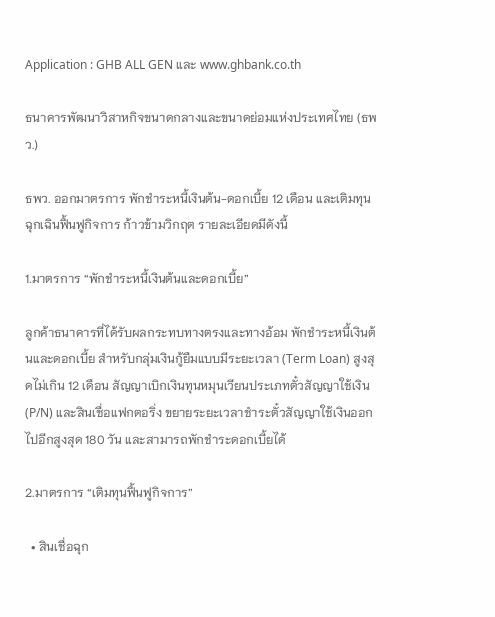Application : GHB ALL GEN และ www.ghbank.co.th

ธนาคารพัฒนาวิสาหกิจขนาดกลางและขนาดย่อมแห่งประเทศไทย (ธพว.)

ธพว. ออกมาตรการ พักชำระหนี้เงินต้น-ดอกเบี้ย 12 เดือน และเติมทุนฉุกเฉินฟื้นฟูกิจการ ก้าวข้ามวิกฤต รายละเอียดมีดังนี้

1.มาตรการ “พักชำระหนี้เงินต้นและดอกเบี้ย”

ลูกค้าธนาคารที่ได้รับผลกระทบทางตรงและทางอ้อม พักชำระหนี้เงินต้นและดอกเบี้ย สำหรับกลุ่มเงินกู้ยืมแบบมีระยะเวลา (Term Loan) สูงสุดไม่เกิน 12 เดือน สัญญาเบิกเงินทุนหมุนเวียนประเภทตั๋วสัญญาใช้เงิน (P/N) และสินเชื่อแฟกตอริ่ง ขยายระยะเวลาชำระตั๋วสัญญาใช้เงินออกไปอีกสูงสุด 180 วัน และสามารถพักชำระดอกเบี้ยได้

2.มาตรการ “เติมทุนฟื้นฟูกิจการ”

  • สินเชื่อฉุก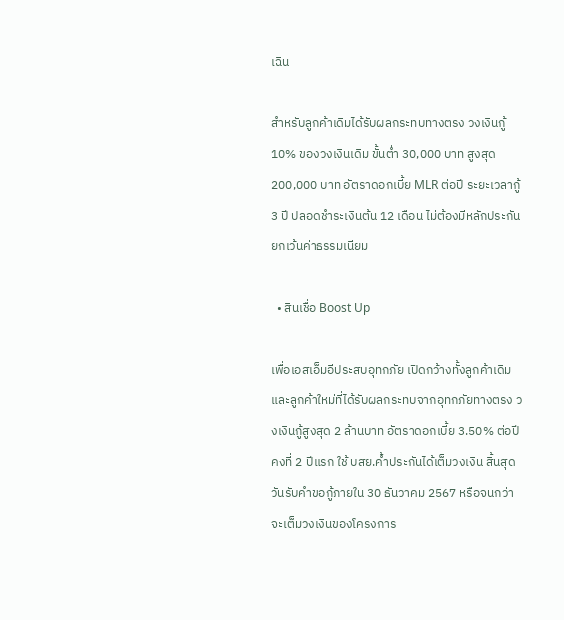เฉิน

สำหรับลูกค้าเดิมได้รับผลกระทบทางตรง วงเงินกู้ 10% ของวงเงินเดิม ขั้นต่ำ 30,000 บาท สูงสุด 200,000 บาท อัตราดอกเบี้ย MLR ต่อปี ระยะเวลากู้ 3 ปี ปลอดชำระเงินต้น 12 เดือน ไม่ต้องมีหลักประกัน ยกเว้นค่าธรรมเนียม

  • สินเชื่อ Boost Up

เพื่อเอสเอ็มอีประสบอุทกภัย เปิดกว้างทั้งลูกค้าเดิมและลูกค้าใหม่ที่ได้รับผลกระทบจากอุทกภัยทางตรง วงเงินกู้สูงสุด 2 ล้านบาท อัตราดอกเบี้ย 3.50% ต่อปี คงที่ 2 ปีแรก ใช้ บสย.ค้ำประกันได้เต็มวงเงิน สิ้นสุดวันรับคำขอกู้ภายใน 30 ธันวาคม 2567 หรือจนกว่าจะเต็มวงเงินของโครงการ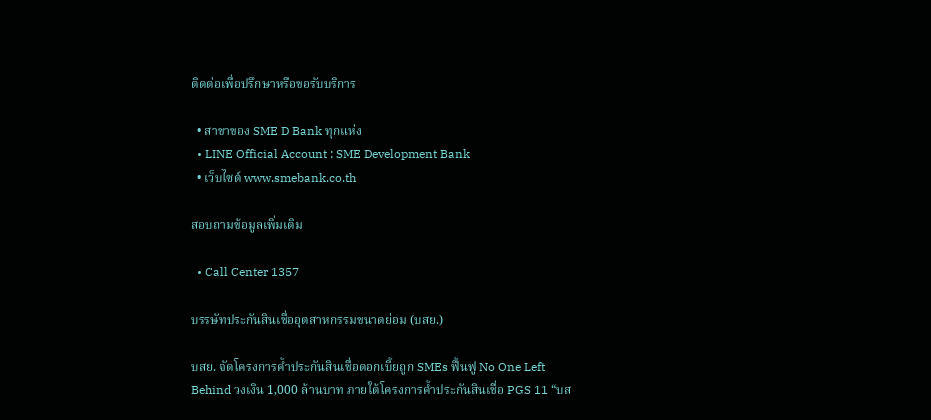ติดต่อเพื่อปรึกษาหรือขอรับบริการ

  • สาขาของ SME D Bank ทุกแห่ง
  • LINE Official Account : SME Development Bank
  • เว็บไซต์ www.smebank.co.th

สอบถามข้อมูลเพิ่มเติม

  • Call Center 1357

บรรษัทประกันสินเชื่ออุตสาหกรรมขนาดย่อม (บสย.)

บสย. จัดโครงการค้ำประกันสินเชื่อดอกเบี้ยถูก SMEs ฟื้นฟู No One Left Behind วงเงิน 1,000 ล้านบาท ภายใต้โครงการค้ำประกันสินเชื่อ PGS 11 “บส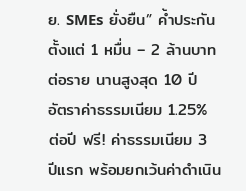ย. SMEs ยั่งยืน” ค้ำประกันตั้งแต่ 1 หมื่น – 2 ล้านบาทต่อราย นานสูงสุด 10 ปี อัตราค่าธรรมเนียม 1.25% ต่อปี ฟรี! ค่าธรรมเนียม 3 ปีแรก พร้อมยกเว้นค่าดำเนิน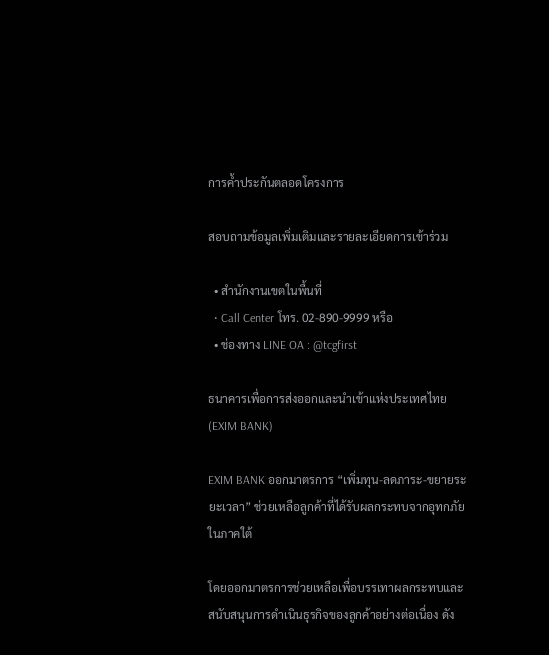การค้ำประกันตลอดโครงการ

สอบถามข้อมูลเพิ่มเติมและรายละเอียดการเข้าร่วม

  • สำนักงานเขตในพื้นที่
  • Call Center โทร. 02-890-9999 หรือ
  • ช่องทาง LINE OA : @tcgfirst

ธนาคารเพื่อการส่งออกและนำเข้าแห่งประเทศไทย (EXIM BANK)

EXIM BANK ออกมาตรการ “เพิ่มทุน-ลดภาระ-ขยายระยะเวลา” ช่วยเหลือลูกค้าที่ได้รับผลกระทบจากอุทกภัยในภาคใต้

โดยออกมาตรการช่วยเหลือเพื่อบรรเทาผลกระทบและสนับสนุนการดำเนินธุรกิจของลูกค้าอย่างต่อเนื่อง ดัง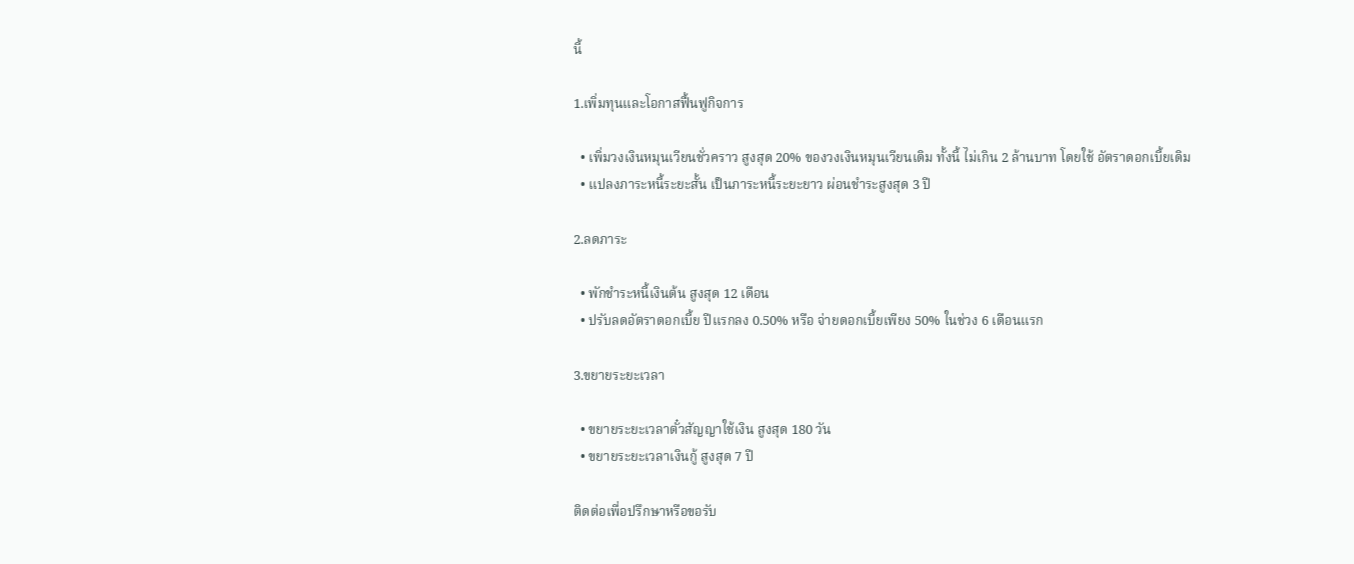นี้

1.เพิ่มทุนและโอกาสฟื้นฟูกิจการ

  • เพิ่มวงเงินหมุนเวียนชั่วคราว สูงสุด 20% ของวงเงินหมุนเวียนเดิม ทั้งนี้ ไม่เกิน 2 ล้านบาท โดยใช้ อัตราดอกเบี้ยเดิม
  • แปลงภาระหนี้ระยะสั้น เป็นภาระหนี้ระยะยาว ผ่อนชำระสูงสุด 3 ปี

2.ลดภาระ

  • พักชำระหนี้เงินต้น สูงสุด 12 เดือน
  • ปรับลดอัตราดอกเบี้ย ปีแรกลง 0.50% หรือ จ่ายดอกเบี้ยเพียง 50% ในช่วง 6 เดือนแรก

3.ขยายระยะเวลา

  • ขยายระยะเวลาตั๋วสัญญาใช้เงิน สูงสุด 180 วัน
  • ขยายระยะเวลาเงินกู้ สูงสุด 7 ปี

ติดต่อเพื่อปรึกษาหรือขอรับ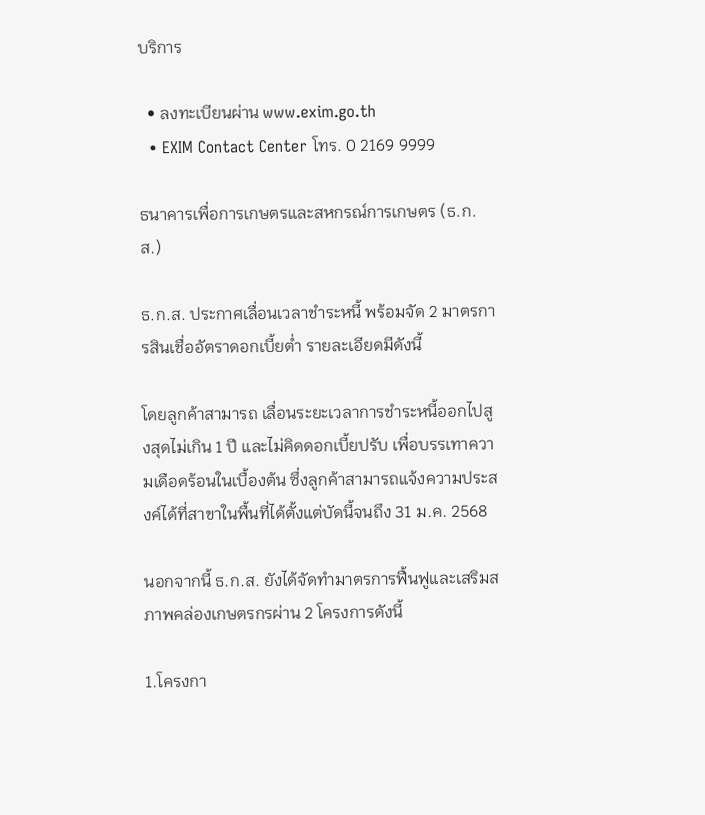บริการ

  • ลงทะเบียนผ่าน www.exim.go.th
  • EXIM Contact Center โทร. 0 2169 9999

ธนาคารเพื่อการเกษตรและสหกรณ์การเกษตร (ธ.ก.ส.)

ธ.ก.ส. ประกาศเลื่อนเวลาชำระหนี้ พร้อมจัด 2 มาตรการสินเชื่ออัตราดอกเบี้ยต่ำ รายละเอียดมีดังนี้

โดยลูกค้าสามารถ เลื่อนระยะเวลาการชำระหนี้ออกไปสูงสุดไม่เกิน 1 ปี และไม่คิดดอกเบี้ยปรับ เพื่อบรรเทาความเดือดร้อนในเบื้องต้น ซึ่งลูกค้าสามารถแจ้งความประสงค์ได้ที่สาขาในพื้นที่ได้ตั้งแต่บัดนี้จนถึง 31 ม.ค. 2568

นอกจากนี้ ธ.ก.ส. ยังได้จัดทำมาตรการฟื้นฟูและเสริมสภาพคล่องเกษตรกรผ่าน 2 โครงการดังนี้

1.โครงกา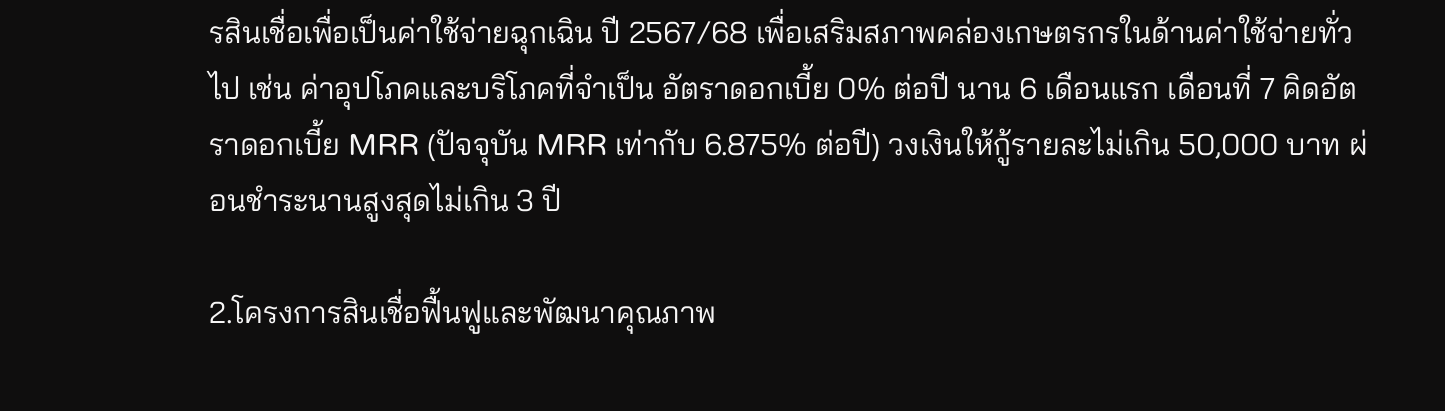รสินเชื่อเพื่อเป็นค่าใช้จ่ายฉุกเฉิน ปี 2567/68 เพื่อเสริมสภาพคล่องเกษตรกรในด้านค่าใช้จ่ายทั่วไป เช่น ค่าอุปโภคและบริโภคที่จำเป็น อัตราดอกเบี้ย 0% ต่อปี นาน 6 เดือนแรก เดือนที่ 7 คิดอัตราดอกเบี้ย MRR (ปัจจุบัน MRR เท่ากับ 6.875% ต่อปี) วงเงินให้กู้รายละไม่เกิน 50,000 บาท ผ่อนชำระนานสูงสุดไม่เกิน 3 ปี

2.โครงการสินเชื่อฟื้นฟูและพัฒนาคุณภาพ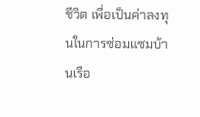ชีวิต เพื่อเป็นค่าลงทุนในการซ่อมแซมบ้านเรือ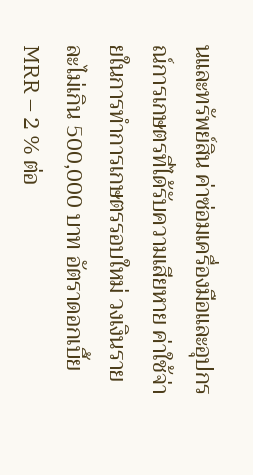นและทรัพย์สิน ค่าซ่อมเครื่องมือและอุปกรณ์การเกษตรที่ได้รับความเสียหาย ค่าใช้จ่ายในการทำการเกษตรรอบใหม่ วงเงินรายละไม่เกิน 500,000 บาท อัตราดอกเบี้ย MRR – 2 % ต่อ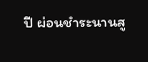ปี ผ่อนชำระนานสู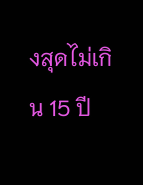งสุดไม่เกิน 15 ปี